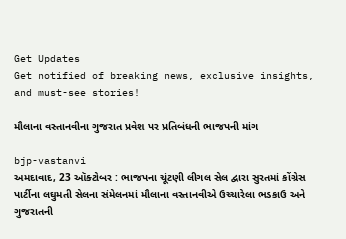Get Updates
Get notified of breaking news, exclusive insights, and must-see stories!

મૌલાના વસ્તાનવીના ગુજરાત પ્રવેશ પર પ્રતિબંધની ભાજપની માંગ

bjp-vastanvi
અમદાવાદ, 23 ઑક્ટોબર : ભાજપના ચૂંટણી લીગલ સેલ દ્વારા સુરતમાં કોંગ્રેસ પાર્ટીના લઘુમતી સેલના સંમેલનમાં મૌલાના વસ્તાનવીએ ઉચ્ચારેલા ભડકાઉ અને ગુજરાતની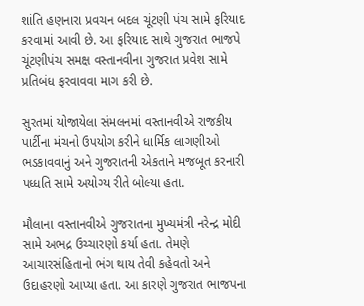શાંતિ હણનારા પ્રવચન બદલ ચૂંટણી પંચ સામે ફરિયાદ કરવામાં આવી છે. આ ફરિયાદ સાથે ગુજરાત ભાજપે ચૂંટણીપંચ સમક્ષ વસ્તાનવીના ગુજરાત પ્રવેશ સામે પ્રતિબંધ ફરવાવવા માગ કરી છે.

સુરતમાં યોજાયેલા સંમલનમાં વસ્તાનવીએ રાજકીય પાર્ટીના મંચનો ઉપયોગ કરીને ધાર્મિક લાગણીઓ ભડકાવવાનું અને ગુજરાતની એકતાને મજબૂત કરનારી પધ્ધતિ સામે અયોગ્ય રીતે બોલ્યા હતા.

મૌલાના વસ્તાનવીએ ગુજરાતના મુખ્યમંત્રી નરેન્દ્ર મોદી સામે અભદ્ર ઉચ્ચારણો કર્યા હતા. તેમણે આચારસંહિતાનો ભંગ થાય તેવી કહેવતો અને ઉદાહરણો આપ્યા હતા. આ કારણે ગુજરાત ભાજપના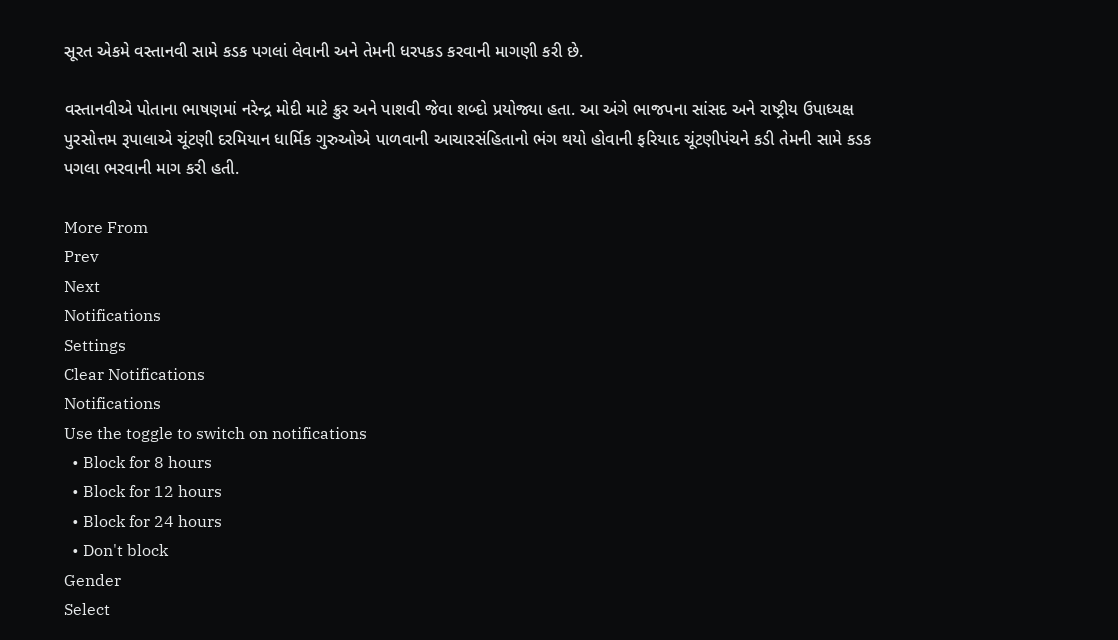સૂરત એકમે વસ્તાનવી સામે કડક પગલાં લેવાની અને તેમની ધરપકડ કરવાની માગણી કરી છે.

વસ્તાનવીએ પોતાના ભાષણમાં નરેન્દ્ર મોદી માટે ક્રુર અને પાશવી જેવા શબ્દો પ્રયોજ્યા હતા. આ અંગે ભાજપના સાંસદ અને રાષ્ટ્રીય ઉપાધ્યક્ષ પુરસોત્તમ રૂપાલાએ ચૂંટણી દરમિયાન ધાર્મિક ગુરુઓએ પાળવાની આચારસંહિતાનો ભંગ થયો હોવાની ફરિયાદ ચૂંટણીપંચને કડી તેમની સામે કડક પગલા ભરવાની માગ કરી હતી.

More From
Prev
Next
Notifications
Settings
Clear Notifications
Notifications
Use the toggle to switch on notifications
  • Block for 8 hours
  • Block for 12 hours
  • Block for 24 hours
  • Don't block
Gender
Select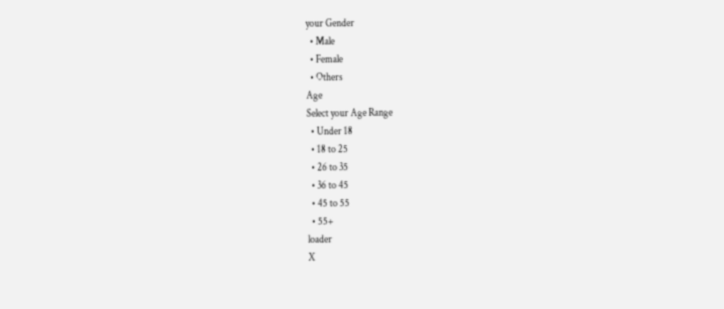your Gender
  • Male
  • Female
  • Others
Age
Select your Age Range
  • Under 18
  • 18 to 25
  • 26 to 35
  • 36 to 45
  • 45 to 55
  • 55+
loader
X